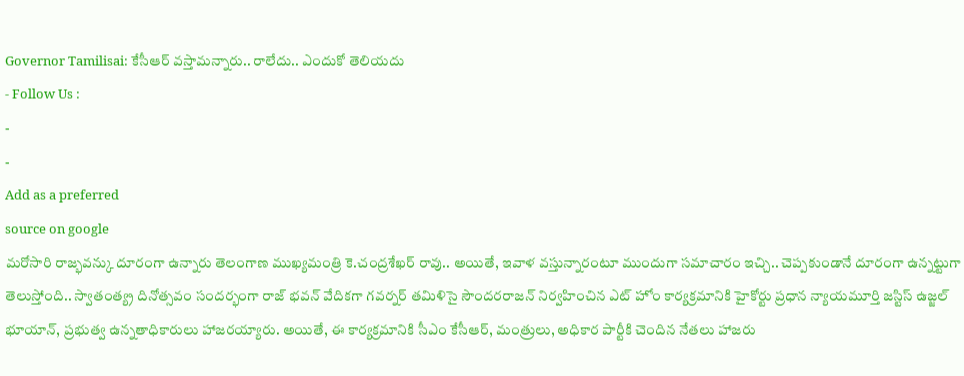Governor Tamilisai: కేసీఆర్ వస్తామన్నారు.. రాలేదు.. ఎందుకో తెలియదు
- Follow Us :
-
-
Add as a preferred
source on google
మరోసారి రాజ్భవన్కు దూరంగా ఉన్నారు తెలంగాణ ముఖ్యమంత్రి కె.చంద్రశేఖర్ రావు.. అయితే, ఇవాళ వస్తున్నారంటూ ముందుగా సమాచారం ఇచ్చి.. చెప్పకుండానే దూరంగా ఉన్నట్టుగా తెలుస్తోంది.. స్వాతంత్య్ర దినోత్సవం సందర్భంగా రాజ్ భవన్ వేదికగా గవర్నర్ తమిళిసై సౌందరరాజన్ నిర్వహించిన ఎట్ హోం కార్యక్రమానికి హైకోర్టు ప్రధాన న్యాయమూర్తి జస్టిస్ ఉజ్జల్ భూయాన్, ప్రభుత్వ ఉన్నతాధికారులు హాజరయ్యారు. అయితే, ఈ కార్యక్రమానికి సీఎం కేసీఆర్, మంత్రులు, అధికార పార్టీకి చెందిన నేతలు హాజరు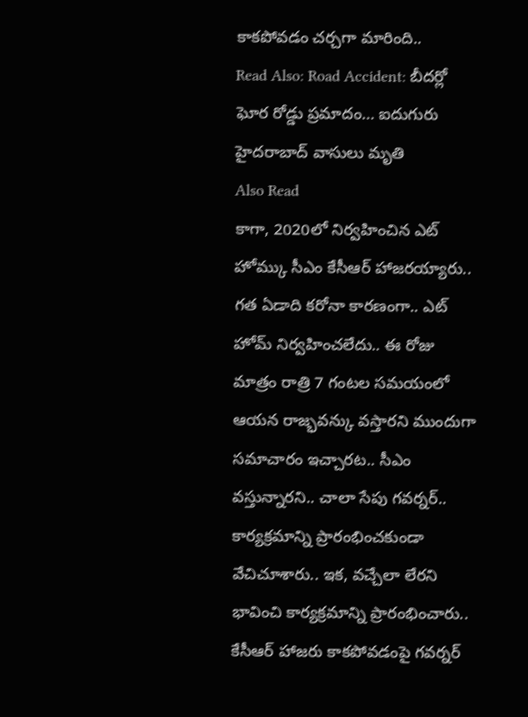కాకపోవడం చర్చగా మారింది..
Read Also: Road Accident: బీదర్లో ఘోర రోడ్డు ప్రమాదం… ఐదుగురు హైదరాబాద్ వాసులు మృతి
Also Read
కాగా, 2020లో నిర్వహించిన ఎట్ హోమ్కు సీఎం కేసీఆర్ హాజరయ్యారు.. గత ఏడాది కరోనా కారణంగా.. ఎట్ హోమ్ నిర్వహించలేదు.. ఈ రోజు మాత్రం రాత్రి 7 గంటల సమయంలో ఆయన రాజ్భవన్కు వస్తారని ముందుగా సమాచారం ఇచ్చారట.. సీఎం వస్తున్నారని.. చాలా సేపు గవర్నర్.. కార్యక్రమాన్ని ప్రారంభించకుండా వేచిచూశారు.. ఇక, వచ్చేలా లేరని భావించి కార్యక్రమాన్ని ప్రారంభించారు.. కేసీఆర్ హాజరు కాకపోవడంపై గవర్నర్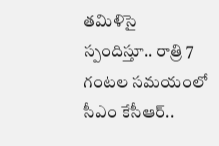తమిళిసై స్పందిస్తూ.. రాత్రి 7 గంటల సమయంలో సీఎం కేసీఆర్..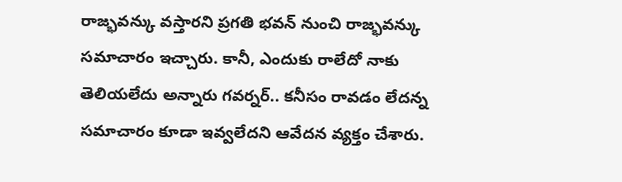రాజ్భవన్కు వస్తారని ప్రగతి భవన్ నుంచి రాజ్భవన్కు సమాచారం ఇచ్చారు. కానీ, ఎందుకు రాలేదో నాకు తెలియలేదు అన్నారు గవర్నర్.. కనీసం రావడం లేదన్న సమాచారం కూడా ఇవ్వలేదని ఆవేదన వ్యక్తం చేశారు.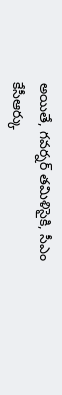అయితే, గవర్నర్ తమిళిసైకి, సీఎం కేసీఆర్కు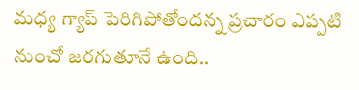మధ్య గ్యాప్ పెరిగిపోతోందన్న ప్రచారం ఎప్పటి నుంచో జరగుతూనే ఉంది..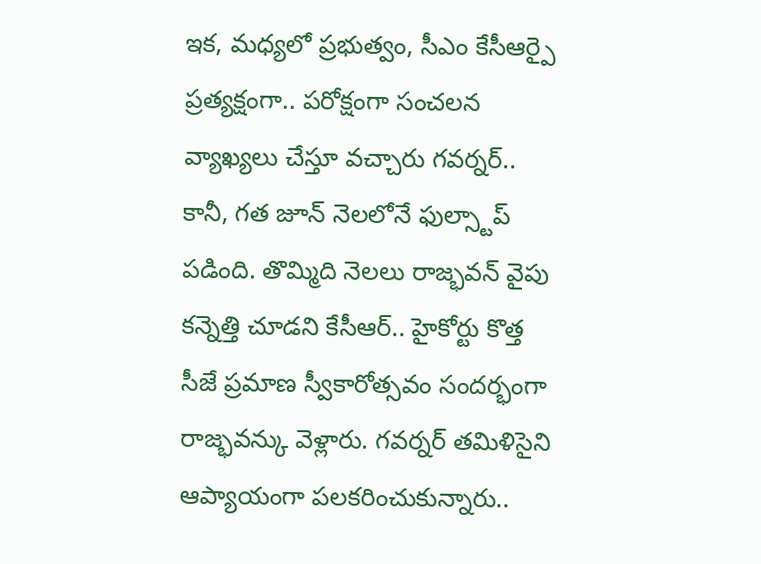ఇక, మధ్యలో ప్రభుత్వం, సీఎం కేసీఆర్పై ప్రత్యక్షంగా.. పరోక్షంగా సంచలన వ్యాఖ్యలు చేస్తూ వచ్చారు గవర్నర్.. కానీ, గత జూన్ నెలలోనే ఫుల్స్టాప్ పడింది. తొమ్మిది నెలలు రాజ్భవన్ వైపు కన్నెత్తి చూడని కేసీఆర్.. హైకోర్టు కొత్త సీజే ప్రమాణ స్వీకారోత్సవం సందర్భంగా రాజ్భవన్కు వెళ్లారు. గవర్నర్ తమిళిసైని ఆప్యాయంగా పలకరించుకున్నారు..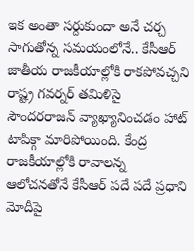ఇక అంతా సర్దుకుందా అనే చర్చ సాగుతోన్న సమయంలోనే.. కేసీఆర్ జాతీయ రాజకీయాల్లోకి రాకపోవచ్చని రాష్ట్ర గవర్నర్ తమిళిసై సౌందరరాజన్ వ్యాఖ్యానించడం హాట్ టాపిక్గా మారిపోయింది. కేంద్ర రాజకీయాల్లోకి రావాలన్న ఆలోచనతోనే కేసీఆర్ పదే పదే ప్రధాని మోదీపై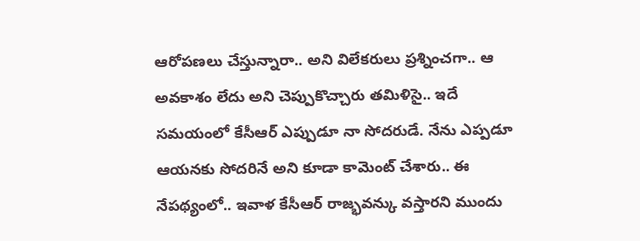ఆరోపణలు చేస్తున్నారా.. అని విలేకరులు ప్రశ్నించగా.. ఆ అవకాశం లేదు అని చెప్పుకొచ్చారు తమిళిసై.. ఇదే సమయంలో కేసీఆర్ ఎప్పుడూ నా సోదరుడే. నేను ఎప్పడూ ఆయనకు సోదరినే అని కూడా కామెంట్ చేశారు.. ఈ నేపథ్యంలో.. ఇవాళ కేసీఆర్ రాజ్భవన్కు వస్తారని ముందు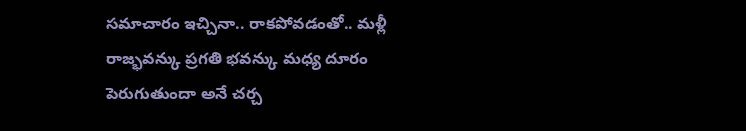సమాచారం ఇచ్చినా.. రాకపోవడంతో.. మళ్లీ రాజ్భవన్కు ప్రగతి భవన్కు మధ్య దూరం పెరుగుతుందా అనే చర్చ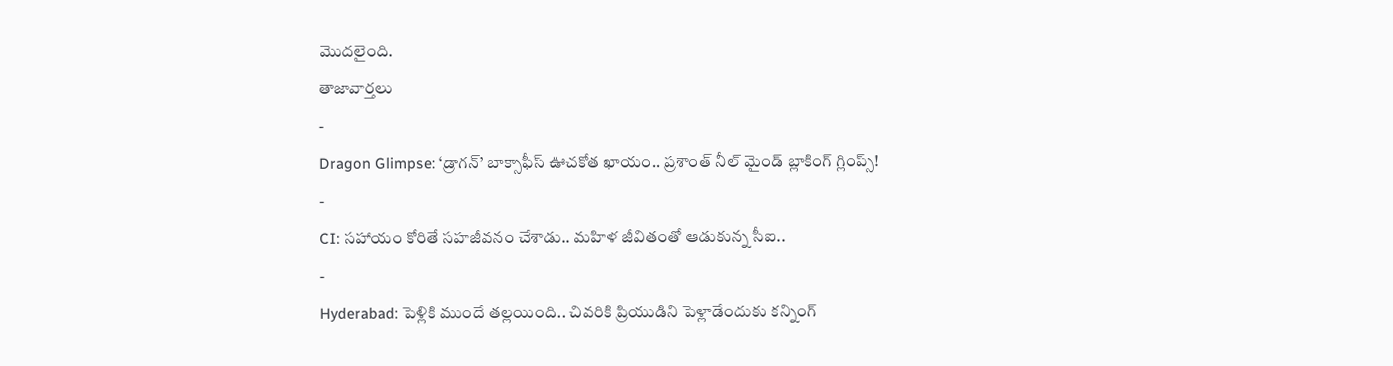మొదలైంది.
తాజావార్తలు
-
Dragon Glimpse: ‘డ్రాగన్’ బాక్సాఫీస్ ఊచకోత ఖాయం.. ప్రశాంత్ నీల్ మైండ్ బ్లాకింగ్ గ్లింప్స్!
-
CI: సహాయం కోరితే సహజీవనం చేశాడు.. మహిళ జీవితంతో ఆడుకున్న సీఐ..
-
Hyderabad: పెళ్లికి ముందే తల్లయింది.. చివరికి ప్రియుడిని పెళ్లాడేందుకు కన్నింగ్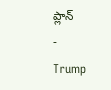ప్లాన్
-
Trump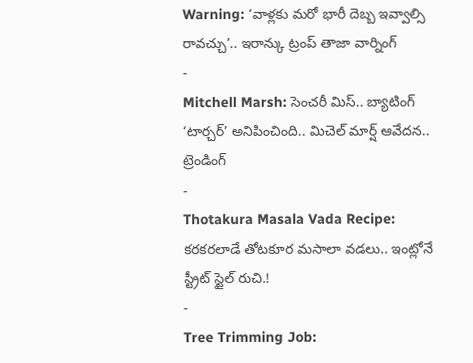Warning: ‘వాళ్లకు మరో భారీ దెబ్బ ఇవ్వాల్సి రావచ్చు’.. ఇరాన్కు ట్రంప్ తాజా వార్నింగ్
-
Mitchell Marsh: సెంచరీ మిస్.. బ్యాటింగ్ ‘టార్చర్’ అనిపించింది.. మిచెల్ మార్ష్ ఆవేదన..
ట్రెండింగ్
-
Thotakura Masala Vada Recipe: కరకరలాడే తోటకూర మసాలా వడలు.. ఇంట్లోనే స్ట్రీట్ స్టైల్ రుచి.!
-
Tree Trimming Job: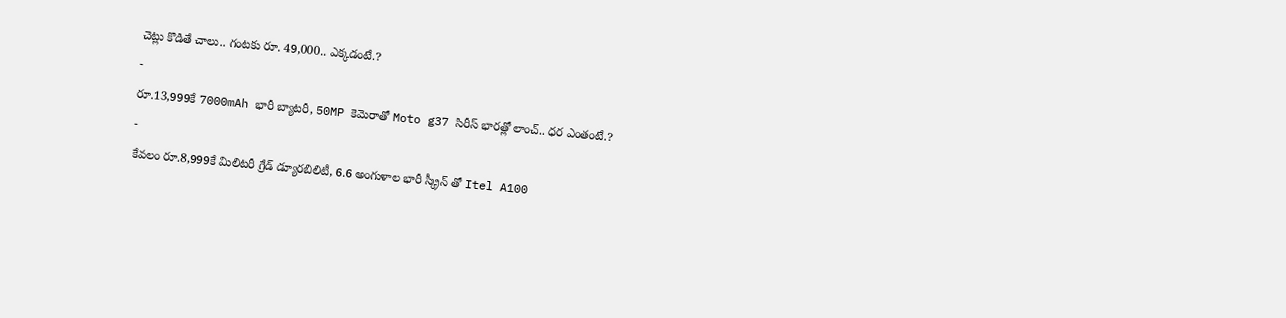చెట్లు కొడితే చాలు.. గంటకు రూ. 49,000.. ఎక్కడంటే.?
-
రూ.13,999కే 7000mAh భారీ బ్యాటరీ, 50MP కెమెరాతో Moto g37 సిరీస్ భారత్లో లాంచ్.. ధర ఎంతంటే.?
-
కేవలం రూ.8,999కే మిలిటరీ గ్రేడ్ డ్యూరబిలిటీ, 6.6 అంగుళాల భారీ స్క్రీన్ తో Itel A100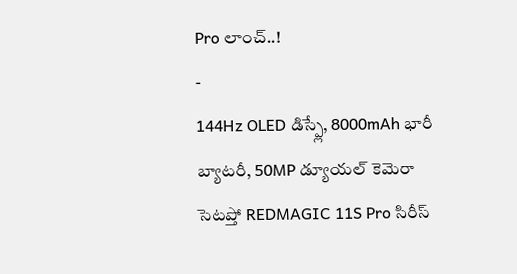Pro లాంచ్..!
-
144Hz OLED డిస్ప్లే, 8000mAh భారీ బ్యాటరీ, 50MP డ్యూయల్ కెమెరా సెటప్తో REDMAGIC 11S Pro సిరీస్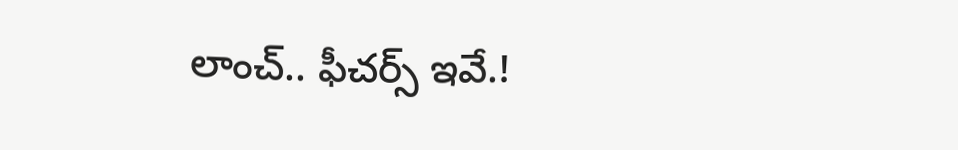లాంచ్.. ఫీచర్స్ ఇవే.!